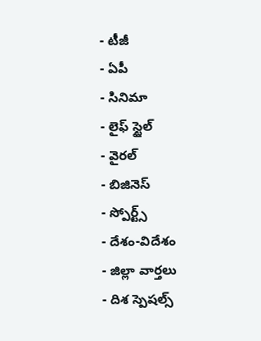- టీజీ
- ఏపీ
- సినిమా
- లైఫ్ స్టైల్
- వైరల్
- బిజినెస్
- స్పోర్ట్స్
- దేశం-విదేశం
- జిల్లా వార్తలు
- దిశ స్పెషల్స్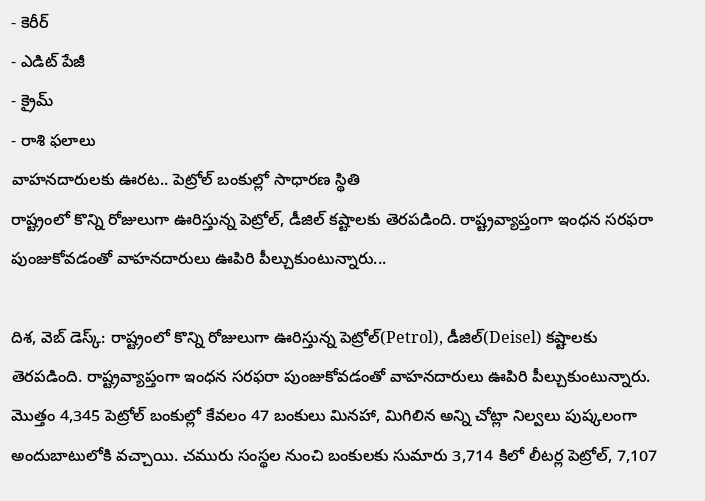- కెరీర్
- ఎడిట్ పేజీ
- క్రైమ్
- రాశి ఫలాలు
వాహనదారులకు ఊరట.. పెట్రోల్ బంకుల్లో సాధారణ స్థితి
రాష్ట్రంలో కొన్ని రోజులుగా ఊరిస్తున్న పెట్రోల్, డీజిల్ కష్టాలకు తెరపడింది. రాష్ట్రవ్యాప్తంగా ఇంధన సరఫరా పుంజుకోవడంతో వాహనదారులు ఊపిరి పీల్చుకుంటున్నారు...

దిశ, వెబ్ డెస్క్: రాష్ట్రంలో కొన్ని రోజులుగా ఊరిస్తున్న పెట్రోల్(Petrol), డీజిల్(Deisel) కష్టాలకు తెరపడింది. రాష్ట్రవ్యాప్తంగా ఇంధన సరఫరా పుంజుకోవడంతో వాహనదారులు ఊపిరి పీల్చుకుంటున్నారు. మొత్తం 4,345 పెట్రోల్ బంకుల్లో కేవలం 47 బంకులు మినహా, మిగిలిన అన్ని చోట్లా నిల్వలు పుష్కలంగా అందుబాటులోకి వచ్చాయి. చమురు సంస్థల నుంచి బంకులకు సుమారు 3,714 కిలో లీటర్ల పెట్రోల్, 7,107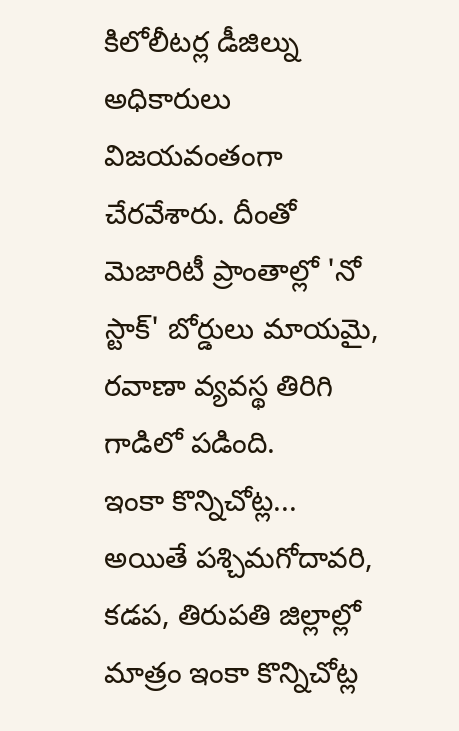కిలోలీటర్ల డీజిల్ను అధికారులు విజయవంతంగా చేరవేశారు. దీంతో మెజారిటీ ప్రాంతాల్లో 'నో స్టాక్' బోర్డులు మాయమై, రవాణా వ్యవస్థ తిరిగి గాడిలో పడింది.
ఇంకా కొన్నిచోట్ల...
అయితే పశ్చిమగోదావరి, కడప, తిరుపతి జిల్లాల్లో మాత్రం ఇంకా కొన్నిచోట్ల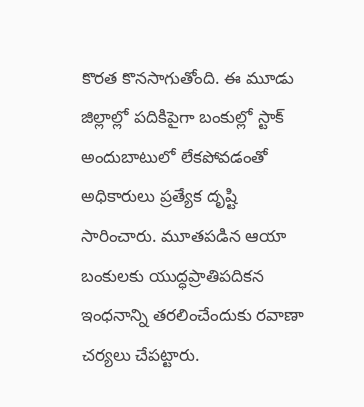కొరత కొనసాగుతోంది. ఈ మూడు జిల్లాల్లో పదికిపైగా బంకుల్లో స్టాక్ అందుబాటులో లేకపోవడంతో అధికారులు ప్రత్యేక దృష్టి సారించారు. మూతపడిన ఆయా బంకులకు యుద్ధప్రాతిపదికన ఇంధనాన్ని తరలించేందుకు రవాణా చర్యలు చేపట్టారు.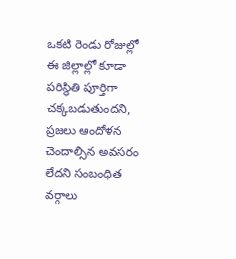ఒకటి రెండు రోజుల్లో ఈ జిల్లాల్లో కూడా పరిస్థితి పూర్తిగా చక్కబడుతుందని, ప్రజలు ఆందోళన చెందాల్సిన అవసరం లేదని సంబంధిత వర్గాలు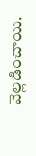వెల్లడించాయి.